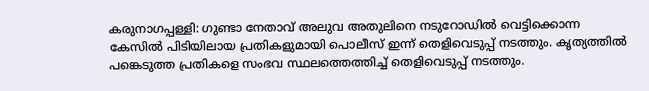കരുനാഗപ്പള്ളി: ഗുണ്ടാ നേതാവ് അലുവ അതുലിനെ നടുറോഡിൽ വെട്ടിക്കൊന്ന കേസിൽ പിടിയിലായ പ്രതികളുമായി പൊലീസ് ഇന്ന് തെളിവെടുപ്പ് നടത്തും. കൃത്യത്തിൽ പങ്കെടുത്ത പ്രതികളെ സംഭവ സ്ഥലത്തെത്തിച്ച് തെളിവെടുപ്പ് നടത്തും.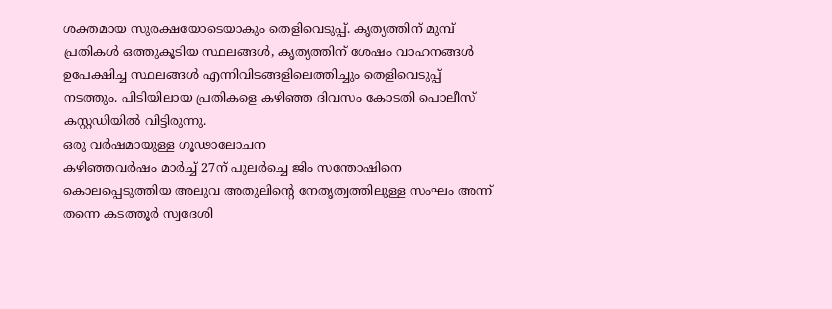ശക്തമായ സുരക്ഷയോടെയാകും തെളിവെടുപ്പ്. കൃത്യത്തിന് മുമ്പ് പ്രതികൾ ഒത്തുകൂടിയ സ്ഥലങ്ങൾ, കൃത്യത്തിന് ശേഷം വാഹനങ്ങൾ ഉപേക്ഷിച്ച സ്ഥലങ്ങൾ എന്നിവിടങ്ങളിലെത്തിച്ചും തെളിവെടുപ്പ് നടത്തും. പിടിയിലായ പ്രതികളെ കഴിഞ്ഞ ദിവസം കോടതി പൊലീസ് കസ്റ്റഡിയിൽ വിട്ടിരുന്നു.
ഒരു വർഷമായുള്ള ഗൂഢാലോചന
കഴിഞ്ഞവർഷം മാർച്ച് 27ന് പുലർച്ചെ ജിം സന്തോഷിനെ കൊലപ്പെടുത്തിയ അലുവ അതുലിന്റെ നേതൃത്വത്തിലുള്ള സംഘം അന്ന് തന്നെ കടത്തൂർ സ്വദേശി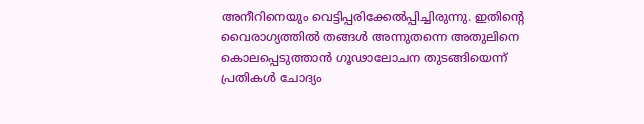അനീറിനെയും വെട്ടിപ്പരിക്കേൽപ്പിച്ചിരുന്നു. ഇതിന്റെ വൈരാഗ്യത്തിൽ തങ്ങൾ അന്നുതന്നെ അതുലിനെ കൊലപ്പെടുത്താൻ ഗൂഢാലോചന തുടങ്ങിയെന്ന് പ്രതികൾ ചോദ്യം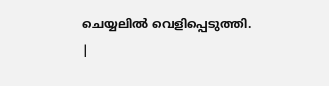ചെയ്യലിൽ വെളിപ്പെടുത്തി.
|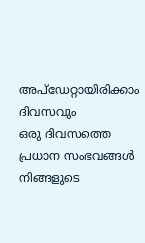അപ്ഡേറ്റായിരിക്കാം ദിവസവും
ഒരു ദിവസത്തെ പ്രധാന സംഭവങ്ങൾ നിങ്ങളുടെ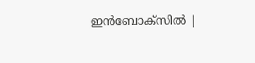ഇൻബോക്സിൽ |